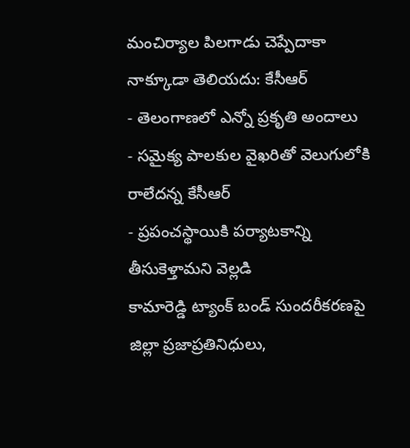మంచిర్యాల పిలగాడు చెప్పేదాకా నాక్కూడా తెలియదు: కేసీఆర్
- తెలంగాణలో ఎన్నో ప్రకృతి అందాలు
- సమైక్య పాలకుల వైఖరితో వెలుగులోకి రాలేదన్న కేసీఆర్
- ప్రపంచస్థాయికి పర్యాటకాన్ని తీసుకెళ్తామని వెల్లడి
కామారెడ్డి ట్యాంక్ బండ్ సుందరీకరణపై జిల్లా ప్రజాప్రతినిధులు,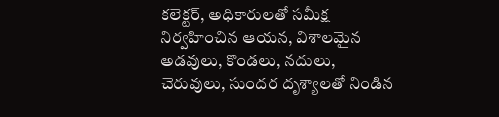కలెక్టర్, అధికారులతో సమీక్ష నిర్వహించిన ఆయన, విశాలమైన అడవులు, కొండలు, నదులు, చెరువులు, సుందర దృశ్యాలతో నిండిన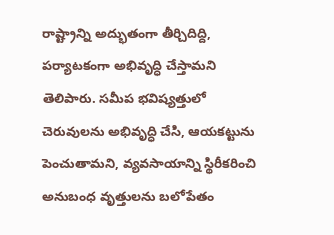రాష్ట్రాన్ని అద్భుతంగా తీర్చిదిద్ది, పర్యాటకంగా అభివృద్ధి చేస్తామని తెలిపారు. సమీప భవిష్యత్తులో చెరువులను అభివృద్ధి చేసి, ఆయకట్టును పెంచుతామని, వ్యవసాయాన్ని స్థిరీకరించి అనుబంధ వృత్తులను బలోపేతం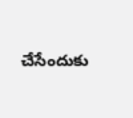చేసేందుకు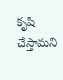కృషి చేస్తామని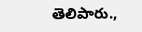తెలిపారు.,